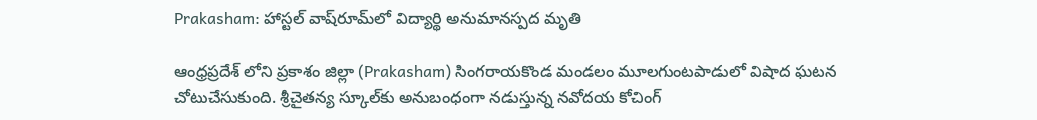Prakasham: హాస్టల్‌ వాష్‌రూమ్‌లో విద్యార్థి అనుమానస్పద మృతి

ఆంధ్రప్రదేశ్ లోని ప్రకాశం జిల్లా (Prakasham) సింగరాయకొండ మండలం మూలగుంటపాడులో విషాద ఘటన చోటుచేసుకుంది. శ్రీచైతన్య స్కూల్‌కు అనుబంధంగా నడుస్తున్న నవోదయ కోచింగ్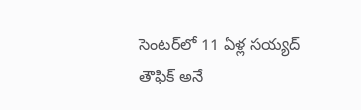సెంటర్‌లో 11 ఏళ్ల సయ్యద్ తౌఫిక్ అనే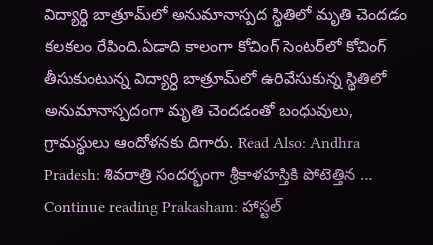విద్యార్థి బాత్రూమ్‌లో అనుమానాస్పద స్థితిలో మృతి చెందడం కలకలం రేపింది.ఏడాది కాలంగా కోచింగ్‌ సెంటర్‌లో కోచింగ్‌ తీసుకుంటున్న విద్యార్ధి బాత్రూమ్‌లో ఉరివేసుకున్న స్థితిలో అనుమానాస్పదంగా మృతి చెందడంతో బంధువులు, గ్రామస్థులు ఆందోళనకు దిగారు. Read Also: Andhra Pradesh: శివరాత్రి సందర్భంగా శ్రీకాళహస్తికి పోటెత్తిన … Continue reading Prakasham: హాస్టల్‌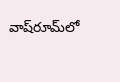వాష్‌రూమ్‌లో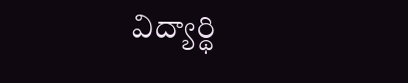విద్యార్థి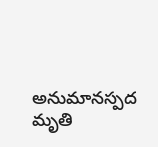అనుమానస్పద మృతి